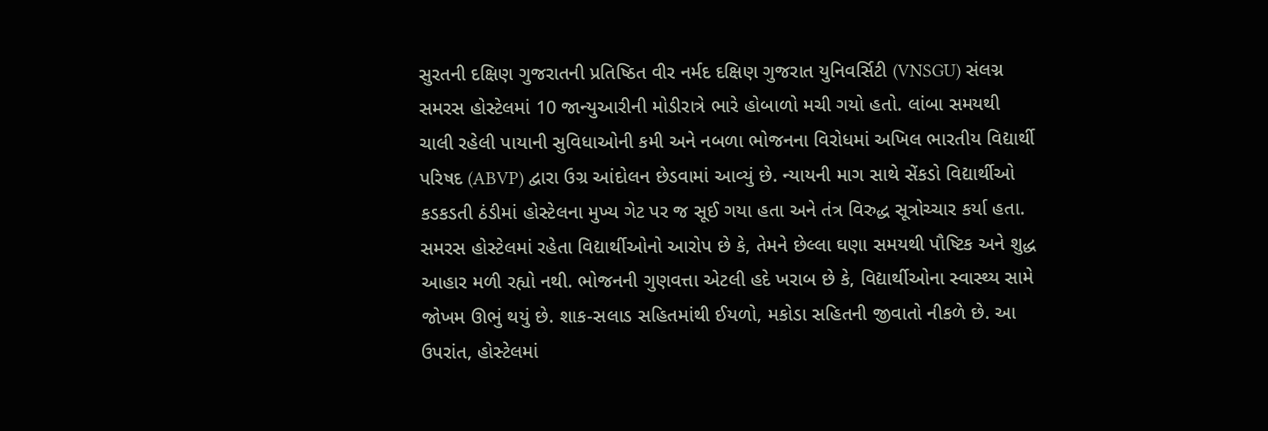સુરતની દક્ષિણ ગુજરાતની પ્રતિષ્ઠિત વીર નર્મદ દક્ષિણ ગુજરાત યુનિવર્સિટી (VNSGU) સંલગ્ન સમરસ હોસ્ટેલમાં 10 જાન્યુઆરીની મોડીરાત્રે ભારે હોબાળો મચી ગયો હતો. લાંબા સમયથી ચાલી રહેલી પાયાની સુવિધાઓની કમી અને નબળા ભોજનના વિરોધમાં અખિલ ભારતીય વિદ્યાર્થી પરિષદ (ABVP) દ્વારા ઉગ્ર આંદોલન છેડવામાં આવ્યું છે. ન્યાયની માગ સાથે સેંકડો વિદ્યાર્થીઓ કડકડતી ઠંડીમાં હોસ્ટેલના મુખ્ય ગેટ પર જ સૂઈ ગયા હતા અને તંત્ર વિરુદ્ધ સૂત્રોચ્ચાર કર્યા હતા.
સમરસ હોસ્ટેલમાં રહેતા વિદ્યાર્થીઓનો આરોપ છે કે, તેમને છેલ્લા ઘણા સમયથી પૌષ્ટિક અને શુદ્ધ આહાર મળી રહ્યો નથી. ભોજનની ગુણવત્તા એટલી હદે ખરાબ છે કે, વિદ્યાર્થીઓના સ્વાસ્થ્ય સામે જોખમ ઊભું થયું છે. શાક-સલાડ સહિતમાંથી ઈયળો, મકોડા સહિતની જીવાતો નીકળે છે. આ ઉપરાંત, હોસ્ટેલમાં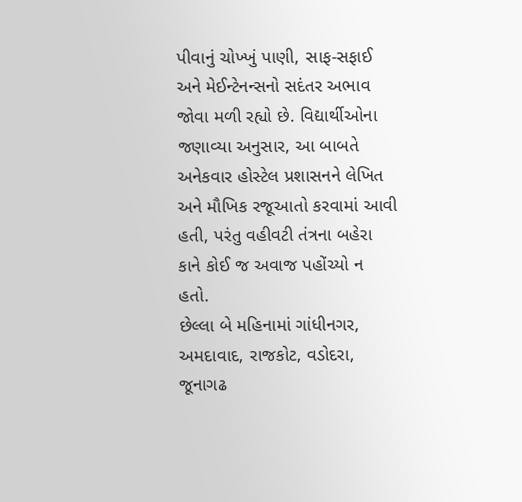પીવાનું ચોખ્ખું પાણી, સાફ-સફાઈ અને મેઈન્ટેનન્સનો સદંતર અભાવ જોવા મળી રહ્યો છે. વિદ્યાર્થીઓના જણાવ્યા અનુસાર, આ બાબતે અનેકવાર હોસ્ટેલ પ્રશાસનને લેખિત અને મૌખિક રજૂઆતો કરવામાં આવી હતી, પરંતુ વહીવટી તંત્રના બહેરા કાને કોઈ જ અવાજ પહોંચ્યો ન હતો.
છેલ્લા બે મહિનામાં ગાંધીનગર, અમદાવાદ, રાજકોટ, વડોદરા, જૂનાગઢ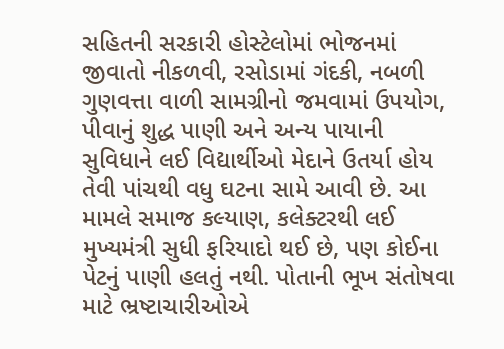સહિતની સરકારી હોસ્ટેલોમાં ભોજનમાં જીવાતો નીકળવી, રસોડામાં ગંદકી, નબળી ગુણવત્તા વાળી સામગ્રીનો જમવામાં ઉપયોગ, પીવાનું શુદ્ધ પાણી અને અન્ય પાયાની સુવિધાને લઈ વિદ્યાર્થીઓ મેદાને ઉતર્યા હોય તેવી પાંચથી વધુ ઘટના સામે આવી છે. આ મામલે સમાજ કલ્યાણ, કલેક્ટરથી લઈ મુખ્યમંત્રી સુધી ફરિયાદો થઈ છે, પણ કોઈના પેટનું પાણી હલતું નથી. પોતાની ભૂખ સંતોષવા માટે ભ્રષ્ટાચારીઓએ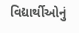વિદ્યાર્થીઓનું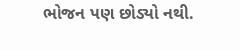ભોજન પણ છોડ્યો નથી.